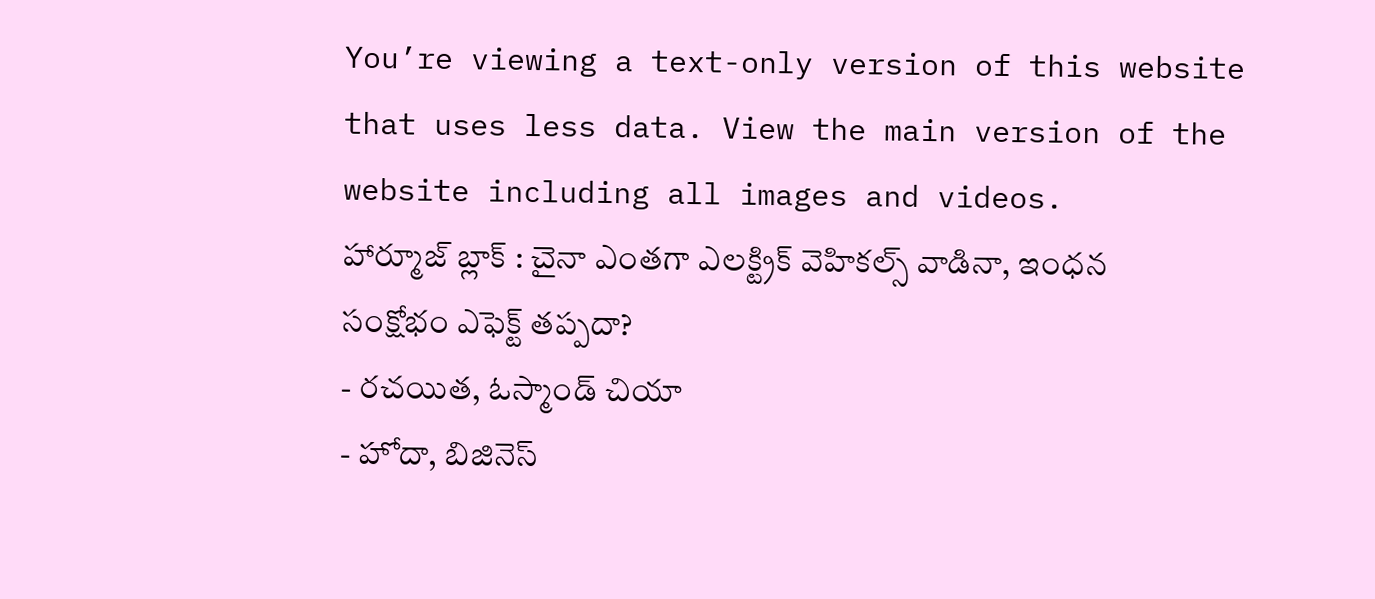You’re viewing a text-only version of this website that uses less data. View the main version of the website including all images and videos.
హార్మూజ్ బ్లాక్ : చైనా ఎంతగా ఎలక్ట్రిక్ వెహికల్స్ వాడినా, ఇంధన సంక్షోభం ఎఫెక్ట్ తప్పదా?
- రచయిత, ఓస్మాండ్ చియా
- హోదా, బిజినెస్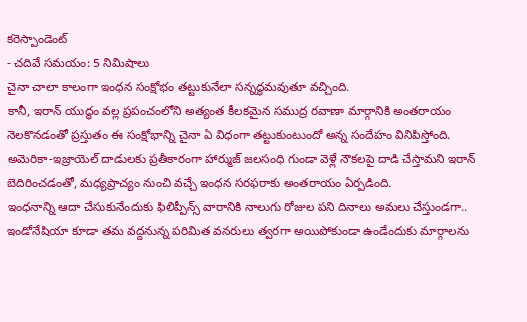కరెస్పాండెంట్
- చదివే సమయం: 5 నిమిషాలు
చైనా చాలా కాలంగా ఇంధన సంక్షోభం తట్టుకునేలా సన్నద్ధమవుతూ వచ్చింది.
కానీ, ఇరాన్ యుద్ధం వల్ల ప్రపంచంలోని అత్యంత కీలకమైన సముద్ర రవాణా మార్గానికి అంతరాయం నెలకొనడంతో ప్రస్తుతం ఈ సంక్షోభాన్ని చైనా ఏ విధంగా తట్టుకుంటుందో అన్న సందేహం వినిపిస్తోంది.
అమెరికా-ఇజ్రాయెల్ దాడులకు ప్రతీకారంగా హార్ముజ్ జలసంధి గుండా వెళ్లే నౌకలపై దాడి చేస్తామని ఇరాన్ బెదిరించడంతో, మధ్యప్రాచ్యం నుంచి వచ్చే ఇంధన సరఫరాకు అంతరాయం ఏర్పడింది.
ఇంధనాన్ని ఆదా చేసుకునేందుకు ఫిలిప్పీన్స్ వారానికి నాలుగు రోజుల పని దినాలు అమలు చేస్తుండగా.. ఇండోనేషియా కూడా తమ వద్దనున్న పరిమిత వనరులు త్వరగా అయిపోకుండా ఉండేందుకు మార్గాలను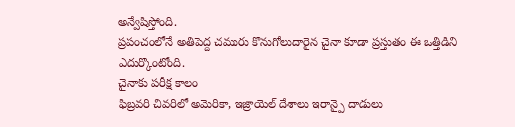అన్వేషిస్తోంది.
ప్రపంచంలోనే అతిపెద్ద చమురు కొనుగోలుదారైన చైనా కూడా ప్రస్తుతం ఈ ఒత్తిడిని ఎదుర్కొంటోంది.
చైనాకు పరీక్ష కాలం
ఫిబ్రవరి చివరిలో అమెరికా, ఇజ్రాయెల్ దేశాలు ఇరాన్పై దాడులు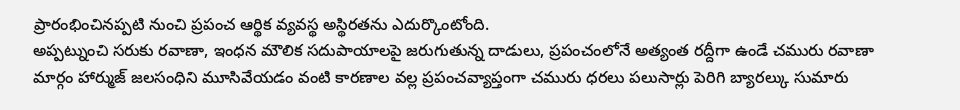ప్రారంభించినప్పటి నుంచి ప్రపంచ ఆర్థిక వ్యవస్థ అస్థిరతను ఎదుర్కొంటోంది.
అప్పట్నుంచి సరుకు రవాణా, ఇంధన మౌలిక సదుపాయాలపై జరుగుతున్న దాడులు, ప్రపంచంలోనే అత్యంత రద్దీగా ఉండే చమురు రవాణా మార్గం హార్ముజ్ జలసంధిని మూసివేయడం వంటి కారణాల వల్ల ప్రపంచవ్యాప్తంగా చమురు ధరలు పలుసార్లు పెరిగి బ్యారల్కు సుమారు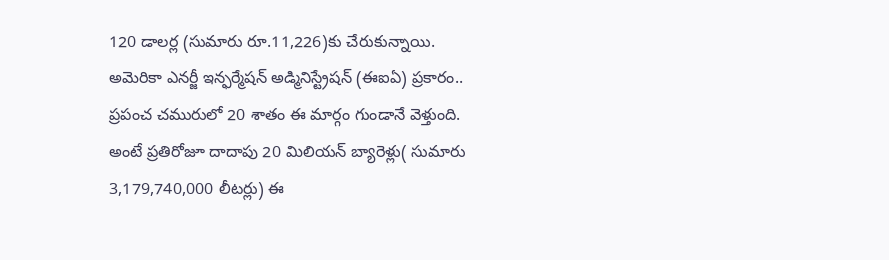120 డాలర్ల (సుమారు రూ.11,226)కు చేరుకున్నాయి.
అమెరికా ఎనర్జీ ఇన్ఫర్మేషన్ అడ్మినిస్ట్రేషన్ (ఈఐఏ) ప్రకారం.. ప్రపంచ చమురులో 20 శాతం ఈ మార్గం గుండానే వెళ్తుంది. అంటే ప్రతిరోజూ దాదాపు 20 మిలియన్ బ్యారెళ్లు( సుమారు 3,179,740,000 లీటర్లు) ఈ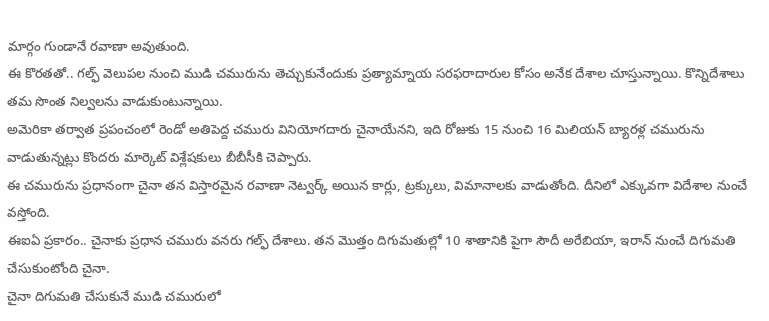మార్గం గుండానే రవాణా అవుతుంది.
ఈ కొరతతో.. గల్ఫ్ వెలుపల నుంచి ముడి చమురును తెచ్చుకునేందుకు ప్రత్యామ్నాయ సరఫరాదారుల కోసం అనేక దేశాల చూస్తున్నాయి. కొన్నిదేశాలు తమ సొంత నిల్వలను వాడుకుంటున్నాయి.
అమెరికా తర్వాత ప్రపంచంలో రెండో అతిపెద్ద చమురు వినియోగదారు చైనాయేనని, ఇది రోజుకు 15 నుంచి 16 మిలియన్ బ్యారళ్ల చమురును వాడుతున్నట్లు కొందరు మార్కెట్ విశ్లేషకులు బీబీసీకి చెప్పారు.
ఈ చమురును ప్రధానంగా చైనా తన విస్తారమైన రవాణా నెట్వర్క్ అయిన కార్లు, ట్రక్కులు, విమానాలకు వాడుతోంది. దీనిలో ఎక్కువగా విదేశాల నుంచే వస్తోంది.
ఈఐఏ ప్రకారం.. చైనాకు ప్రధాన చమురు వనరు గల్ఫ్ దేశాలు. తన మొత్తం దిగుమతుల్లో 10 శాతానికి పైగా సౌదీ అరేబియా, ఇరాన్ నుంచే దిగుమతి చేసుకుంటోంది చైనా.
చైనా దిగుమతి చేసుకునే ముడి చమురులో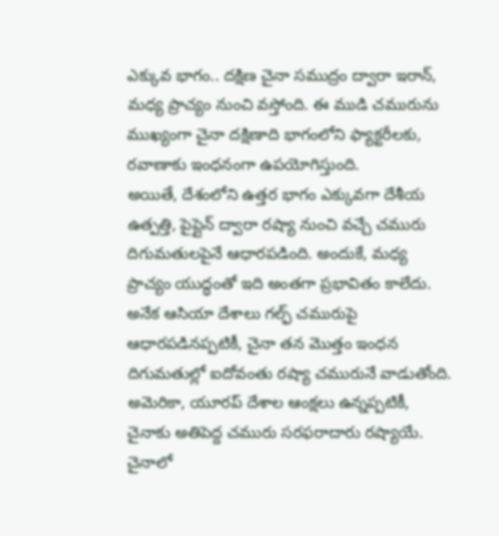ఎక్కువ భాగం.. దక్షిణ చైనా సముద్రం ద్వారా ఇరాన్, మధ్య ప్రాచ్యం నుంచి వస్తోంది. ఈ ముడి చమురును ముఖ్యంగా చైనా దక్షిణాది భాగంలోని ఫ్యాక్టరీలకు, రవాణాకు ఇంధనంగా ఉపయోగిస్తుంది.
అయితే, దేశంలోని ఉత్తర భాగం ఎక్కువగా దేశీయ ఉత్పత్తి, పైప్లైన్ ద్వారా రష్యా నుంచి వచ్చే చమురు దిగుమతులపైనే ఆధారపడింది. అందుకే, మధ్య ప్రాచ్యం యుద్ధంతో ఇది అంతగా ప్రభావితం కాలేదు.
అనేక ఆసియా దేశాలు గల్ఫ్ చమురుపై ఆధారపడినప్పటికీ, చైనా తన మొత్తం ఇంధన దిగుమతుల్లో ఐదోవంతు రష్యా చమురునే వాడుతోంది. అమెరికా, యూరప్ దేశాల ఆంక్షలు ఉన్నప్పటికీ, చైనాకు అతిపెద్ద చమురు సరఫరాదారు రష్యాయే.
చైనాలో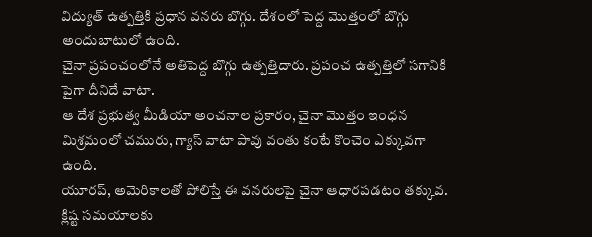విద్యుత్ ఉత్పత్తికి ప్రధాన వనరు బొగ్గు. దేశంలో పెద్ద మొత్తంలో బొగ్గు అందుబాటులో ఉంది.
చైనా ప్రపంచంలోనే అతిపెద్ద బొగ్గు ఉత్పత్తిదారు. ప్రపంచ ఉత్పత్తిలో సగానికి పైగా దీనిదే వాటా.
ఆ దేశ ప్రభుత్వ మీడియా అంచనాల ప్రకారం, చైనా మొత్తం ఇంధన మిశ్రమంలో చమురు, గ్యాస్ వాటా పావు వంతు కంటే కొంచెం ఎక్కువగా ఉంది.
యూరప్, అమెరికాలతో పోలిస్తే ఈ వనరులపై చైనా ఆధారపడటం తక్కువ.
క్లిష్ట సమయాలకు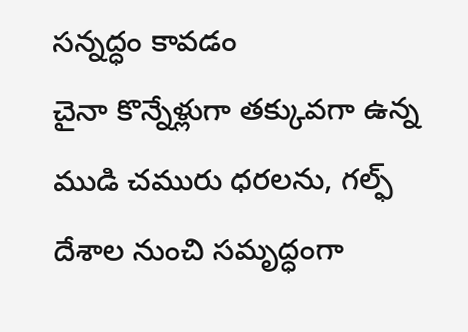సన్నద్ధం కావడం
చైనా కొన్నేళ్లుగా తక్కువగా ఉన్న ముడి చమురు ధరలను, గల్ఫ్ దేశాల నుంచి సమృద్ధంగా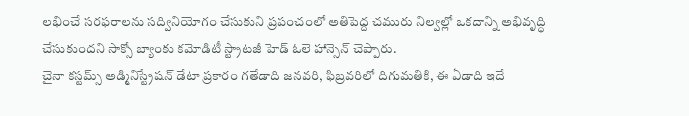లభించే సరఫరాలను సద్వినియోగం చేసుకుని ప్రపంచంలో అతిపెద్ద చమురు నిల్వల్లో ఒకదాన్ని అభివృద్ధి చేసుకుందని సాక్సో బ్యాంకు కమోడిటీ స్ట్రాటజీ హెడ్ ఓలె హాన్సెన్ చెప్పారు.
చైనా కస్టమ్స్ అడ్మినిస్ట్రేషన్ డేటా ప్రకారం గతేడాది జనవరి, ఫిబ్రవరిలో దిగుమతికి, ఈ ఏడాది ఇదే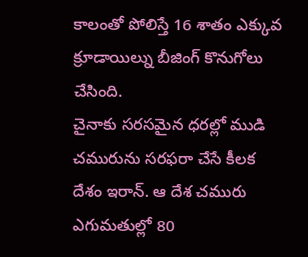కాలంతో పోలిస్తే 16 శాతం ఎక్కువ క్రూడాయిల్ను బీజింగ్ కొనుగోలు చేసింది.
చైనాకు సరసమైన ధరల్లో ముడి చమురును సరఫరా చేసే కీలక దేశం ఇరాన్. ఆ దేశ చమురు ఎగుమతుల్లో 80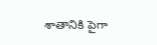శాతానికి పైగా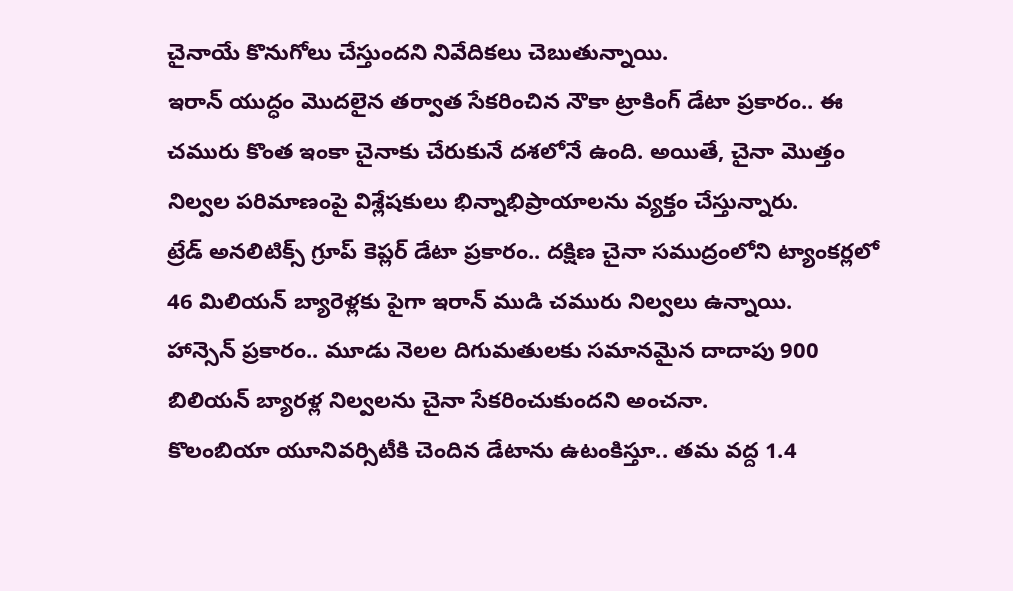చైనాయే కొనుగోలు చేస్తుందని నివేదికలు చెబుతున్నాయి.
ఇరాన్ యుద్ధం మొదలైన తర్వాత సేకరించిన నౌకా ట్రాకింగ్ డేటా ప్రకారం.. ఈ చమురు కొంత ఇంకా చైనాకు చేరుకునే దశలోనే ఉంది. అయితే, చైనా మొత్తం నిల్వల పరిమాణంపై విశ్లేషకులు భిన్నాభిప్రాయాలను వ్యక్తం చేస్తున్నారు.
ట్రేడ్ అనలిటిక్స్ గ్రూప్ కెప్లర్ డేటా ప్రకారం.. దక్షిణ చైనా సముద్రంలోని ట్యాంకర్లలో 46 మిలియన్ బ్యారెళ్లకు పైగా ఇరాన్ ముడి చమురు నిల్వలు ఉన్నాయి.
హాన్సెన్ ప్రకారం.. మూడు నెలల దిగుమతులకు సమానమైన దాదాపు 900 బిలియన్ బ్యారళ్ల నిల్వలను చైనా సేకరించుకుందని అంచనా.
కొలంబియా యూనివర్సిటీకి చెందిన డేటాను ఉటంకిస్తూ.. తమ వద్ద 1.4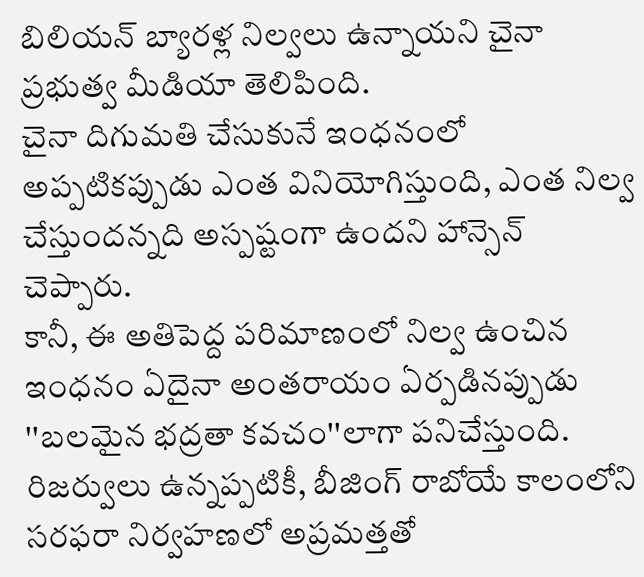బిలియన్ బ్యారళ్ల నిల్వలు ఉన్నాయని చైనా ప్రభుత్వ మీడియా తెలిపింది.
చైనా దిగుమతి చేసుకునే ఇంధనంలో అప్పటికప్పుడు ఎంత వినియోగిస్తుంది, ఎంత నిల్వ చేస్తుందన్నది అస్పష్టంగా ఉందని హాన్సెన్ చెప్పారు.
కానీ, ఈ అతిపెద్ద పరిమాణంలో నిల్వ ఉంచిన ఇంధనం ఏదైనా అంతరాయం ఏర్పడినప్పుడు ''బలమైన భద్రతా కవచం''లాగా పనిచేస్తుంది.
రిజర్వులు ఉన్నప్పటికీ, బీజింగ్ రాబోయే కాలంలోని సరఫరా నిర్వహణలో అప్రమత్తతో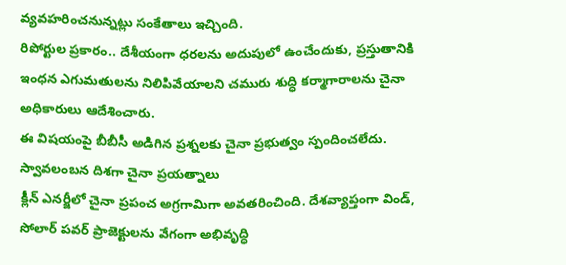వ్యవహరించనున్నట్లు సంకేతాలు ఇచ్చింది.
రిపోర్టుల ప్రకారం.. దేశీయంగా ధరలను అదుపులో ఉంచేందుకు, ప్రస్తుతానికి ఇంధన ఎగుమతులను నిలిపివేయాలని చమురు శుద్ధి కర్మాగారాలను చైనా అధికారులు ఆదేశించారు.
ఈ విషయంపై బీబీసీ అడిగిన ప్రశ్నలకు చైనా ప్రభుత్వం స్పందించలేదు.
స్వావలంబన దిశగా చైనా ప్రయత్నాలు
క్లీన్ ఎనర్జీలో చైనా ప్రపంచ అగ్రగామిగా అవతరించింది. దేశవ్యాప్తంగా విండ్, సోలార్ పవర్ ప్రాజెక్టులను వేగంగా అభివృద్ధి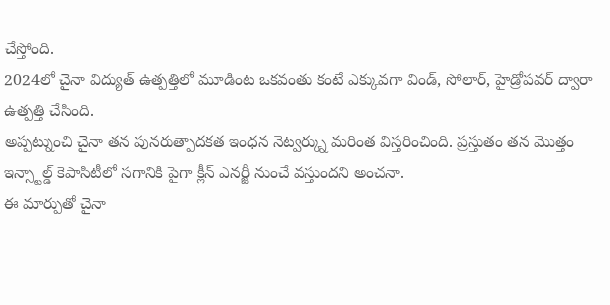చేస్తోంది.
2024లో చైనా విద్యుత్ ఉత్పత్తిలో మూడింట ఒకవంతు కంటే ఎక్కువగా విండ్, సోలార్, హైడ్రోపవర్ ద్వారా ఉత్పత్తి చేసింది.
అప్పట్నుంచి చైనా తన పునరుత్పాదకత ఇంధన నెట్వర్క్ను మరింత విస్తరించింది. ప్రస్తుతం తన మొత్తం ఇన్స్టాల్డ్ కెపాసిటీలో సగానికి పైగా క్లీన్ ఎనర్జీ నుంచే వస్తుందని అంచనా.
ఈ మార్పుతో చైనా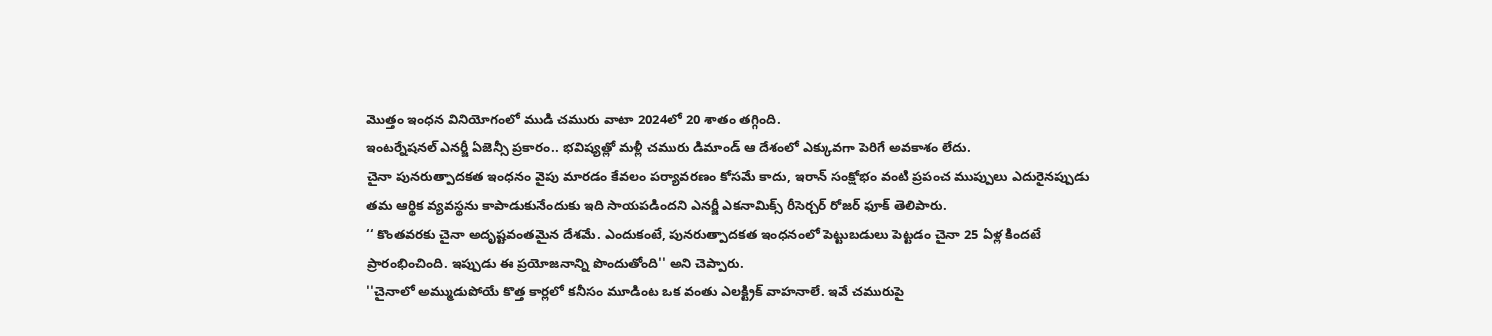మొత్తం ఇంధన వినియోగంలో ముడి చమురు వాటా 2024లో 20 శాతం తగ్గింది.
ఇంటర్నేషనల్ ఎనర్జీ ఏజెన్సీ ప్రకారం.. భవిష్యత్లో మళ్లీ చమురు డిమాండ్ ఆ దేశంలో ఎక్కువగా పెరిగే అవకాశం లేదు.
చైనా పునరుత్పాదకత ఇంధనం వైపు మారడం కేవలం పర్యావరణం కోసమే కాదు, ఇరాన్ సంక్షోభం వంటి ప్రపంచ ముప్పులు ఎదురైనప్పుడు తమ ఆర్థిక వ్యవస్థను కాపాడుకునేందుకు ఇది సాయపడిందని ఎనర్జీ ఎకనామిక్స్ రీసెర్చర్ రోజర్ ఫూక్ తెలిపారు.
‘‘ కొంతవరకు చైనా అదృష్టవంతమైన దేశమే. ఎందుకంటే, పునరుత్పాదకత ఇంధనంలో పెట్టుబడులు పెట్టడం చైనా 25 ఏళ్ల కిందటే ప్రారంభించింది. ఇప్పుడు ఈ ప్రయోజనాన్ని పొందుతోంది'' అని చెప్పారు.
''చైనాలో అమ్ముడుపోయే కొత్త కార్లలో కనీసం మూడింట ఒక వంతు ఎలక్ట్రిక్ వాహనాలే. ఇవే చమురుపై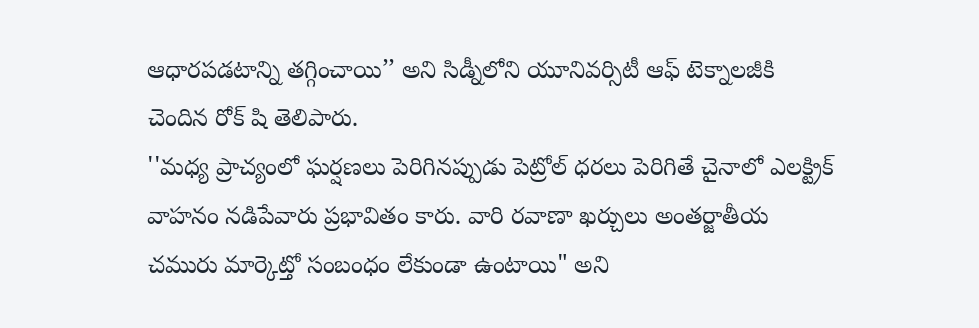ఆధారపడటాన్ని తగ్గించాయి’’ అని సిడ్నీలోని యూనివర్సిటీ ఆఫ్ టెక్నాలజీకి చెందిన రోక్ షి తెలిపారు.
''మధ్య ప్రాచ్యంలో ఘర్షణలు పెరిగినప్పుడు పెట్రోల్ ధరలు పెరిగితే చైనాలో ఎలక్ట్రిక్ వాహనం నడిపేవారు ప్రభావితం కారు. వారి రవాణా ఖర్చులు అంతర్జాతీయ చమురు మార్కెట్తో సంబంధం లేకుండా ఉంటాయి" అని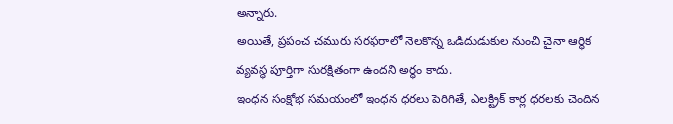అన్నారు.
అయితే, ప్రపంచ చమురు సరఫరాలో నెలకొన్న ఒడిదుడుకుల నుంచి చైనా ఆర్థిక వ్యవస్థ పూర్తిగా సురక్షితంగా ఉందని అర్థం కాదు.
ఇంధన సంక్షోభ సమయంలో ఇంధన ధరలు పెరిగితే, ఎలక్ట్రిక్ కార్ల ధరలకు చెందిన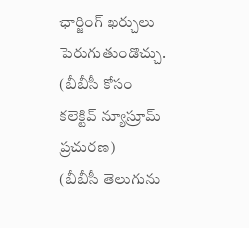ఛార్జింగ్ ఖర్చులు పెరుగుతుండొచ్చు.
(బీబీసీ కోసం కలెక్టివ్ న్యూస్రూమ్ ప్రచురణ)
(బీబీసీ తెలుగును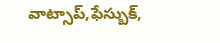వాట్సాప్,ఫేస్బుక్,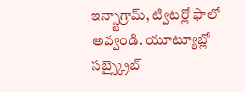ఇన్స్టాగ్రామ్, ట్విటర్లో ఫాలో అవ్వండి. యూట్యూబ్లో సబ్స్క్రైబ్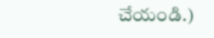చేయండి.)